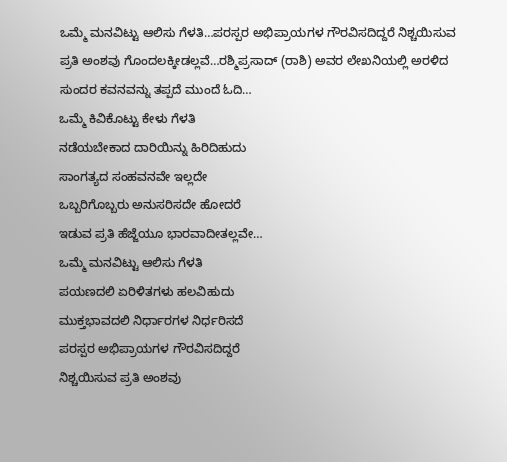ಒಮ್ಮೆ ಮನವಿಟ್ಟು ಆಲಿಸು ಗೆಳತಿ…ಪರಸ್ಪರ ಅಭಿಪ್ರಾಯಗಳ ಗೌರವಿಸದಿದ್ದರೆ ನಿಶ್ಚಯಿಸುವ ಪ್ರತಿ ಅಂಶವು ಗೊಂದಲಕ್ಕೀಡಲ್ಲವೆ…ರಶ್ಮಿಪ್ರಸಾದ್ (ರಾಶಿ) ಅವರ ಲೇಖನಿಯಲ್ಲಿ ಅರಳಿದ ಸುಂದರ ಕವನವನ್ನು ತಪ್ಪದೆ ಮುಂದೆ ಓದಿ…
ಒಮ್ಮೆ ಕಿವಿಕೊಟ್ಟು ಕೇಳು ಗೆಳತಿ
ನಡೆಯಬೇಕಾದ ದಾರಿಯಿನ್ನು ಹಿರಿದಿಹುದು
ಸಾಂಗತ್ಯದ ಸಂಹವನವೇ ಇಲ್ಲದೇ
ಒಬ್ಬರಿಗೊಬ್ಬರು ಅನುಸರಿಸದೇ ಹೋದರೆ
ಇಡುವ ಪ್ರತಿ ಹೆಜ್ಜೆಯೂ ಭಾರವಾದೀತಲ್ಲವೇ…
ಒಮ್ಮೆ ಮನವಿಟ್ಟು ಆಲಿಸು ಗೆಳತಿ
ಪಯಣದಲಿ ಏರಿಳಿತಗಳು ಹಲವಿಹುದು
ಮುಕ್ತಭಾವದಲಿ ನಿರ್ಧಾರಗಳ ನಿರ್ಧರಿಸದೆ
ಪರಸ್ಪರ ಅಭಿಪ್ರಾಯಗಳ ಗೌರವಿಸದಿದ್ದರೆ
ನಿಶ್ಚಯಿಸುವ ಪ್ರತಿ ಅಂಶವು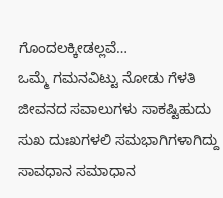ಗೊಂದಲಕ್ಕೀಡಲ್ಲವೆ…
ಒಮ್ಮೆ ಗಮನವಿಟ್ಟು ನೋಡು ಗೆಳತಿ
ಜೀವನದ ಸವಾಲುಗಳು ಸಾಕಷ್ಟಿಹುದು
ಸುಖ ದುಃಖಗಳಲಿ ಸಮಭಾಗಿಗಳಾಗಿದ್ದು
ಸಾವಧಾನ ಸಮಾಧಾನ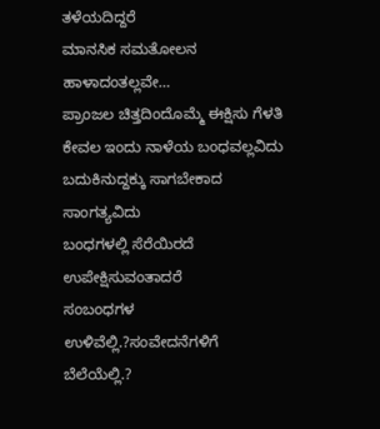ತಳೆಯದಿದ್ದರೆ
ಮಾನಸಿಕ ಸಮತೋಲನ ಹಾಳಾದಂತಲ್ಲವೇ…
ಪ್ರಾಂಜಲ ಚಿತ್ತದಿಂದೊಮ್ಮೆ ಈಕ್ಷಿಸು ಗೆಳತಿ
ಕೇವಲ ಇಂದು ನಾಳೆಯ ಬಂಧವಲ್ಲವಿದು
ಬದುಕಿನುದ್ದಕ್ಕು ಸಾಗಬೇಕಾದ ಸಾಂಗತ್ಯವಿದು
ಬಂಧಗಳಲ್ಲಿ ಸೆರೆಯಿರದೆ ಉಪೇಕ್ಷಿಸುವಂತಾದರೆ
ಸಂಬಂಧಗಳ ಉಳಿವೆಲ್ಲಿ.?ಸಂವೇದನೆಗಳಿಗೆ ಬೆಲೆಯೆಲ್ಲಿ.?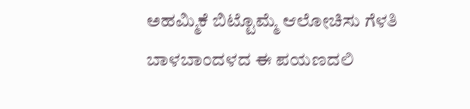ಅಹಮ್ಮಿಕೆ ಬಿಟ್ಟೊಮ್ಮೆ ಆಲೋಚಿಸು ಗೆಳತಿ
ಬಾಳಬಾಂದಳದ ಈ ಪಯಣದಲಿ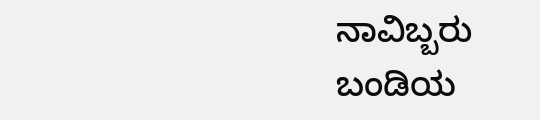ನಾವಿಬ್ಬರು ಬಂಡಿಯ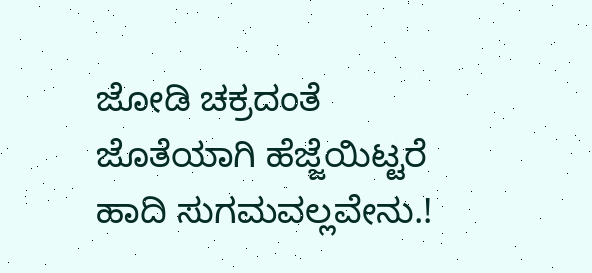ಜೋಡಿ ಚಕ್ರದಂತೆ
ಜೊತೆಯಾಗಿ ಹೆಜ್ಜೆಯಿಟ್ಟರೆ ಹಾದಿ ಸುಗಮವಲ್ಲವೇನು.!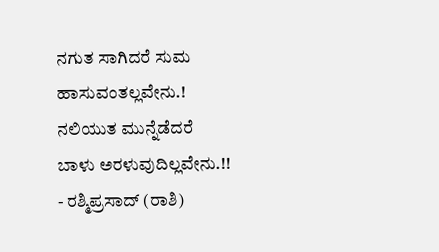ನಗುತ ಸಾಗಿದರೆ ಸುಮ ಹಾಸುವಂತಲ್ಲವೇನು.!
ನಲಿಯುತ ಮುನ್ನೆಡೆದರೆ ಬಾಳು ಅರಳುವುದಿಲ್ಲವೇನು.!!
- ರಶ್ಮಿಪ್ರಸಾದ್ (ರಾಶಿ)